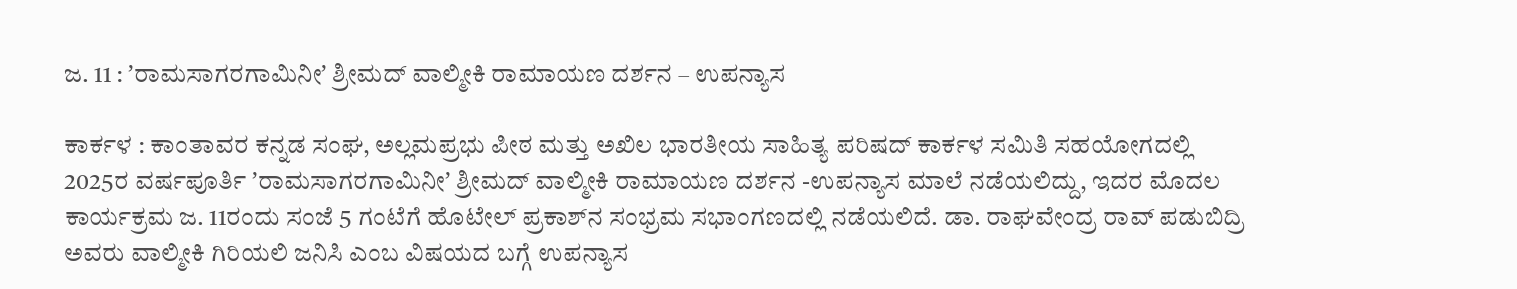ಜ. 11 : ʼರಾಮಸಾಗರಗಾಮಿನೀʼ ಶ್ರೀಮದ್ ವಾಲ್ಮೀಕಿ ರಾಮಾಯಣ ದರ್ಶನ – ಉಪನ್ಯಾಸ

ಕಾರ್ಕಳ : ಕಾಂತಾವರ ಕನ್ನಡ ಸಂಘ, ಅಲ್ಲಮಪ್ರಭು ಪೀಠ ಮತ್ತು ಅಖಿಲ ಭಾರತೀಯ ಸಾಹಿತ್ಯ ಪರಿಷದ್‌ ಕಾರ್ಕಳ ಸಮಿತಿ ಸಹಯೋಗದಲ್ಲಿ 2025ರ ವರ್ಷಪೂರ್ತಿ ʼರಾಮಸಾಗರಗಾಮಿನೀʼ ಶ್ರೀಮದ್ ವಾಲ್ಮೀಕಿ ರಾಮಾಯಣ ದರ್ಶನ -ಉಪನ್ಯಾಸ ಮಾಲೆ ನಡೆಯಲಿದ್ದು, ಇದರ ಮೊದಲ ಕಾರ್ಯಕ್ರಮ ಜ. 11ರಂದು ಸಂಜೆ 5 ಗಂಟೆಗೆ ಹೊಟೇಲ್‌ ಪ್ರಕಾಶ್‌ನ ಸಂಭ್ರಮ ಸಭಾಂಗಣದಲ್ಲಿ ನಡೆಯಲಿದೆ. ಡಾ. ರಾಘವೇಂದ್ರ ರಾವ್‌ ಪಡುಬಿದ್ರಿ ಅವರು ವಾಲ್ಮೀಕಿ ಗಿರಿಯಲಿ ಜನಿಸಿ ಎಂಬ ವಿಷಯದ ಬಗ್ಗೆ ಉಪನ್ಯಾಸ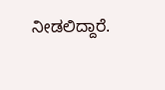ನೀಡಲಿದ್ದಾರೆ.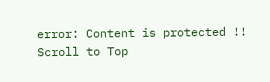error: Content is protected !!
Scroll to Top